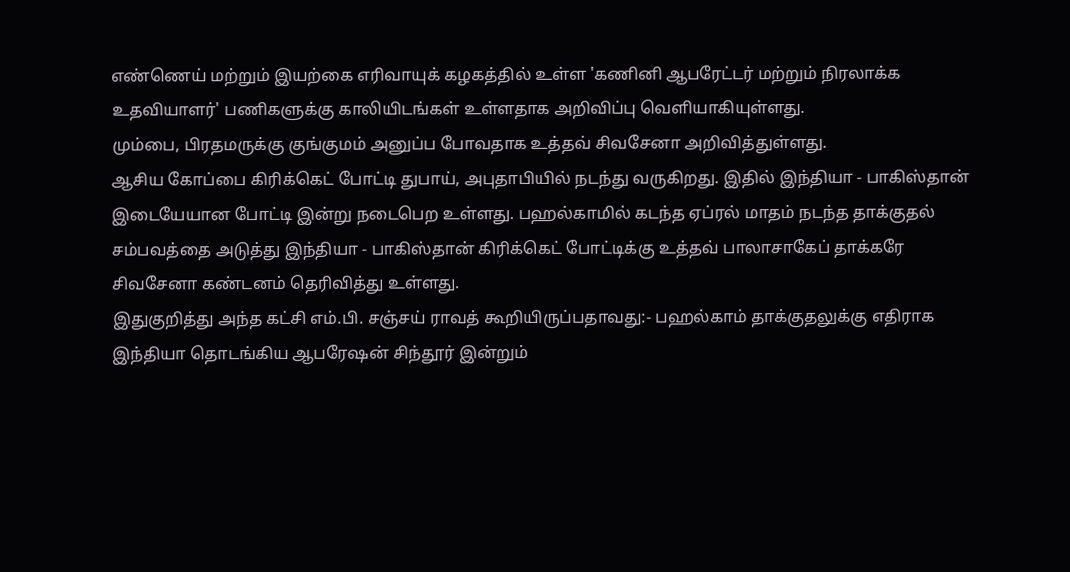எண்ணெய் மற்றும் இயற்கை எரிவாயுக் கழகத்தில் உள்ள 'கணினி ஆபரேட்டர் மற்றும் நிரலாக்க உதவியாளர்' பணிகளுக்கு காலியிடங்கள் உள்ளதாக அறிவிப்பு வெளியாகியுள்ளது.
மும்பை, பிரதமருக்கு குங்குமம் அனுப்ப போவதாக உத்தவ் சிவசேனா அறிவித்துள்ளது.
ஆசிய கோப்பை கிரிக்கெட் போட்டி துபாய், அபுதாபியில் நடந்து வருகிறது. இதில் இந்தியா - பாகிஸ்தான் இடையேயான போட்டி இன்று நடைபெற உள்ளது. பஹல்காமில் கடந்த ஏப்ரல் மாதம் நடந்த தாக்குதல் சம்பவத்தை அடுத்து இந்தியா - பாகிஸ்தான் கிரிக்கெட் போட்டிக்கு உத்தவ் பாலாசாகேப் தாக்கரே சிவசேனா கண்டனம் தெரிவித்து உள்ளது.
இதுகுறித்து அந்த கட்சி எம்.பி. சஞ்சய் ராவத் கூறியிருப்பதாவது:- பஹல்காம் தாக்குதலுக்கு எதிராக இந்தியா தொடங்கிய ஆபரேஷன் சிந்தூர் இன்றும்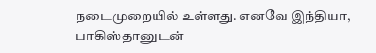நடைமுறையில் உள்ளது. எனவே இந்தியா, பாகிஸ்தானுடன்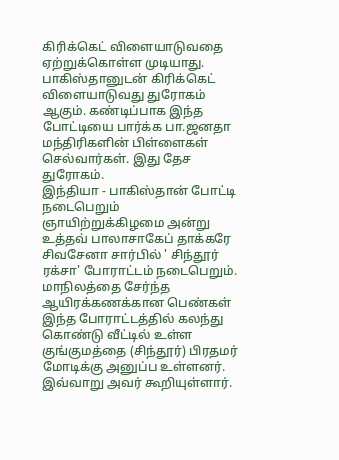கிரிக்கெட் விளையாடுவதை ஏற்றுக்கொள்ள முடியாது. பாகிஸ்தானுடன் கிரிக்கெட் விளையாடுவது துரோகம் ஆகும். கண்டிப்பாக இந்த போட்டியை பார்க்க பா.ஜனதா மந்திரிகளின் பிள்ளைகள் செல்வார்கள். இது தேச துரோகம்.
இந்தியா - பாகிஸ்தான் போட்டி நடைபெறும் ஞாயிற்றுக்கிழமை அன்று உத்தவ் பாலாசாகேப் தாக்கரே சிவசேனா சார்பில் ' சிந்தூர் ரக்சா' போராட்டம் நடைபெறும். மாநிலத்தை சேர்ந்த ஆயிரக்கணக்கான பெண்கள் இந்த போராட்டத்தில் கலந்து கொண்டு வீட்டில் உள்ள குங்குமத்தை (சிந்தூர்) பிரதமர் மோடிக்கு அனுப்ப உள்ளனர். இவ்வாறு அவர் கூறியுள்ளார்.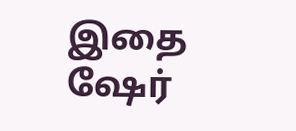இதை ஷேர்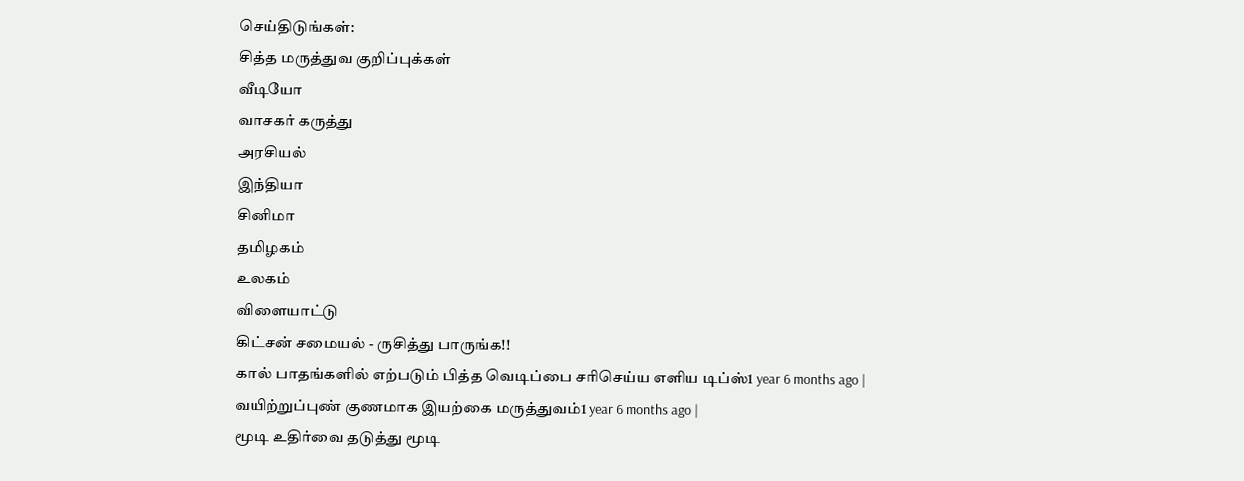செய்திடுங்கள்:
சித்த மருத்துவ குறிப்புக்கள்
வீடியோ
வாசகர் கருத்து
அரசியல்
இந்தியா
சினிமா
தமிழகம்
உலகம்
விளையாட்டு
கிட்சன் சமையல் - ருசித்து பாருங்க!!
கால் பாதங்களில் எற்படும் பித்த வெடிப்பை சரிசெய்ய எளிய டிப்ஸ்1 year 6 months ago |
வயிற்றுப்புண் குணமாக இயற்கை மருத்துவம்1 year 6 months ago |
மூடி உதிர்வை தடுத்து மூடி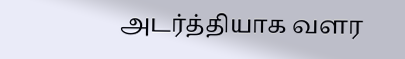அடர்த்தியாக வளர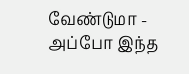வேண்டுமா - அப்போ இந்த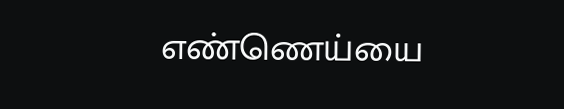எண்ணெய்யை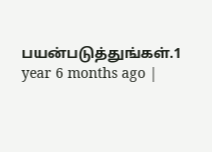பயன்படுத்துங்கள்.1 year 6 months ago |